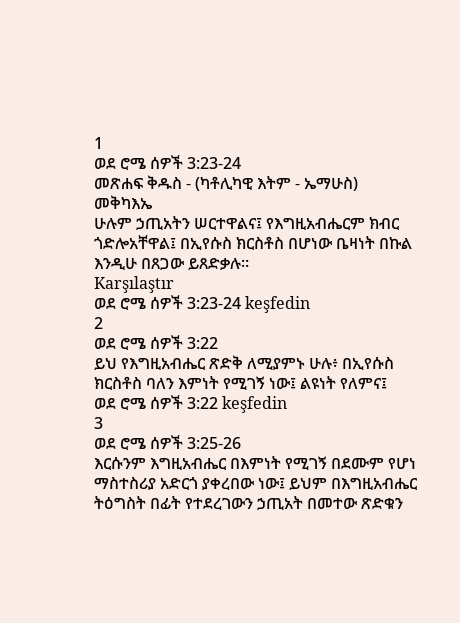1
ወደ ሮሜ ሰዎች 3:23-24
መጽሐፍ ቅዱስ - (ካቶሊካዊ እትም - ኤማሁስ)
መቅካእኤ
ሁሉም ኃጢአትን ሠርተዋልና፤ የእግዚአብሔርም ክብር ጎድሎአቸዋል፤ በኢየሱስ ክርስቶስ በሆነው ቤዛነት በኩል እንዲሁ በጸጋው ይጸድቃሉ።
Karşılaştır
ወደ ሮሜ ሰዎች 3:23-24 keşfedin
2
ወደ ሮሜ ሰዎች 3:22
ይህ የእግዚአብሔር ጽድቅ ለሚያምኑ ሁሉ፥ በኢየሱስ ክርስቶስ ባለን እምነት የሚገኝ ነው፤ ልዩነት የለምና፤
ወደ ሮሜ ሰዎች 3:22 keşfedin
3
ወደ ሮሜ ሰዎች 3:25-26
እርሱንም እግዚአብሔር በእምነት የሚገኝ በደሙም የሆነ ማስተስሪያ አድርጎ ያቀረበው ነው፤ ይህም በእግዚአብሔር ትዕግስት በፊት የተደረገውን ኃጢአት በመተው ጽድቁን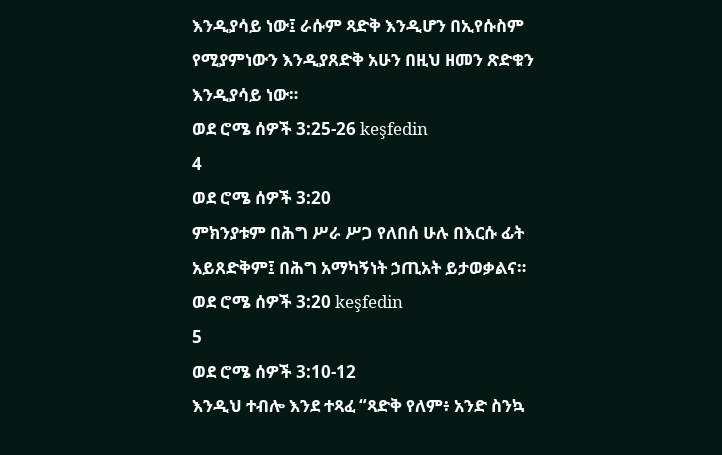እንዲያሳይ ነው፤ ራሱም ጻድቅ እንዲሆን በኢየሱስም የሚያምነውን እንዲያጸድቅ አሁን በዚህ ዘመን ጽድቁን እንዲያሳይ ነው።
ወደ ሮሜ ሰዎች 3:25-26 keşfedin
4
ወደ ሮሜ ሰዎች 3:20
ምክንያቱም በሕግ ሥራ ሥጋ የለበሰ ሁሉ በእርሱ ፊት አይጸድቅም፤ በሕግ አማካኝነት ኃጢአት ይታወቃልና።
ወደ ሮሜ ሰዎች 3:20 keşfedin
5
ወደ ሮሜ ሰዎች 3:10-12
እንዲህ ተብሎ እንደ ተጻፈ “ጻድቅ የለም፥ አንድ ስንኳ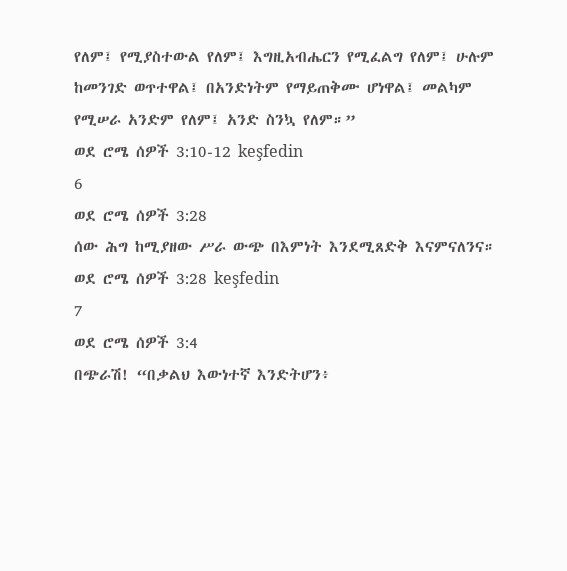የለም፤ የሚያስተውል የለም፤ እግዚአብሔርን የሚፈልግ የለም፤ ሁሉም ከመንገድ ወጥተዋል፤ በአንድነትም የማይጠቅሙ ሆነዋል፤ መልካም የሚሠራ አንድም የለም፤ አንድ ስንኳ የለም።”
ወደ ሮሜ ሰዎች 3:10-12 keşfedin
6
ወደ ሮሜ ሰዎች 3:28
ሰው ሕግ ከሚያዘው ሥራ ውጭ በእምነት እንደሚጸድቅ እናምናለንና።
ወደ ሮሜ ሰዎች 3:28 keşfedin
7
ወደ ሮሜ ሰዎች 3:4
በጭራሽ! “በቃልህ እውነተኛ እንድትሆን፥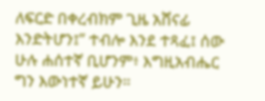ለፍርድ በቀረብክም ጊዜ አሸናፊ እንድትሆን፤” ተብሎ እንደ ተጻፈ፤ ሰው ሁሉ ሐሰተኛ ቢሆንም፥ እግዚአብሔር ግን እውነተኛ ይሁን።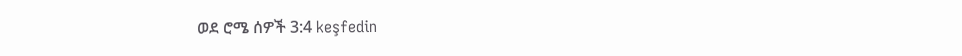ወደ ሮሜ ሰዎች 3:4 keşfedin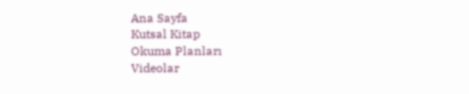Ana Sayfa
Kutsal Kitap
Okuma Planları
Videolar